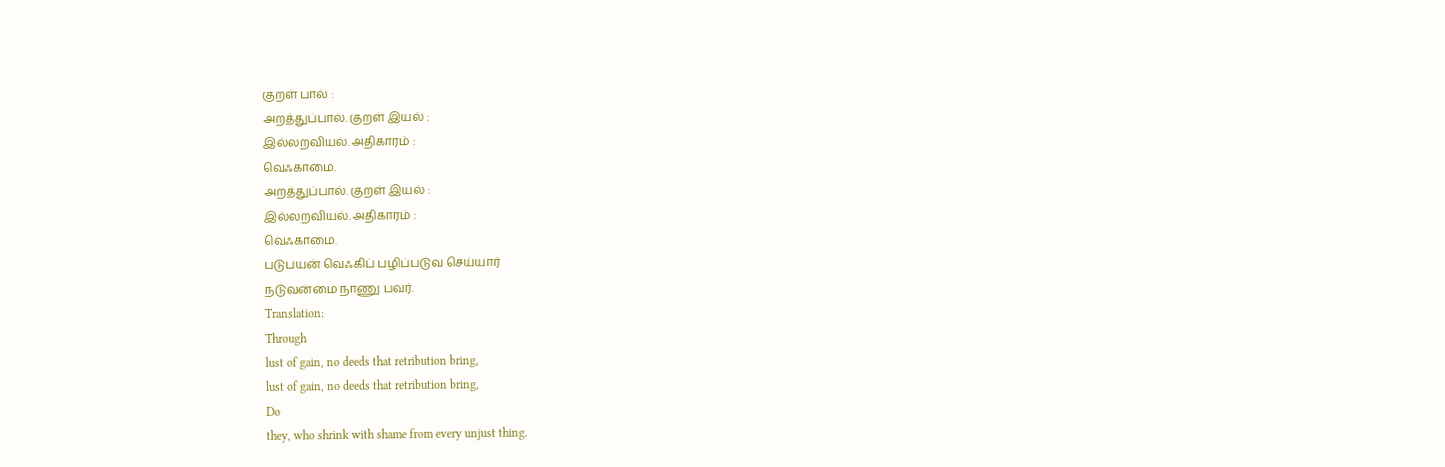குறள் பால் :
அறத்துப்பால். குறள் இயல் :
இல்லறவியல். அதிகாரம் :
வெஃகாமை.
அறத்துப்பால். குறள் இயல் :
இல்லறவியல். அதிகாரம் :
வெஃகாமை.
படுபயன் வெஃகிப் பழிப்படுவ செய்யார்
நடுவன்மை நாணு பவர்.
Translation:
Through
lust of gain, no deeds that retribution bring,
lust of gain, no deeds that retribution bring,
Do
they, who shrink with shame from every unjust thing.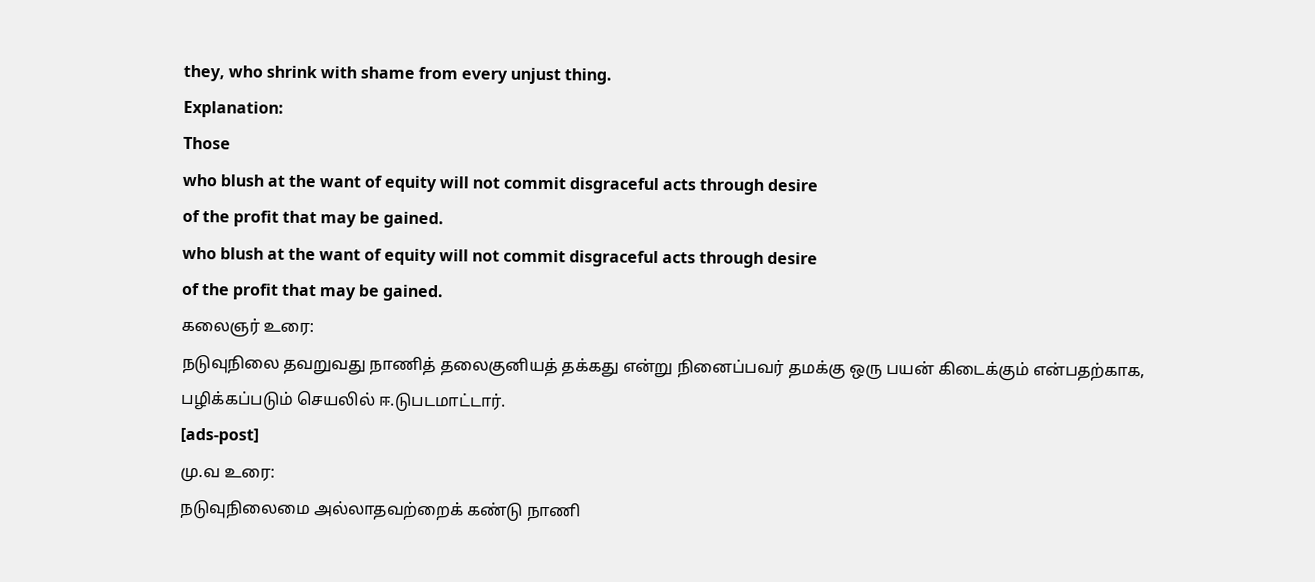they, who shrink with shame from every unjust thing.
Explanation:
Those
who blush at the want of equity will not commit disgraceful acts through desire
of the profit that may be gained.
who blush at the want of equity will not commit disgraceful acts through desire
of the profit that may be gained.
கலைஞர் உரை:
நடுவுநிலை தவறுவது நாணித் தலைகுனியத் தக்கது என்று நினைப்பவர் தமக்கு ஒரு பயன் கிடைக்கும் என்பதற்காக, பழிக்கப்படும் செயலில் ஈ.டுபடமாட்டார்.
[ads-post]
மு.வ உரை:
நடுவுநிலைமை அல்லாதவற்றைக் கண்டு நாணி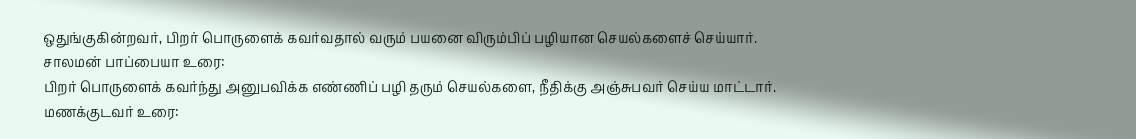ஒதுங்குகின்றவர், பிறர் பொருளைக் கவர்வதால் வரும் பயனை விரும்பிப் பழியான செயல்களைச் செய்யார்.
சாலமன் பாப்பையா உரை:
பிறர் பொருளைக் கவர்ந்து அனுபவிக்க எண்ணிப் பழி தரும் செயல்களை, நீதிக்கு அஞ்சுபவர் செய்ய மாட்டார்.
மணக்குடவர் உரை: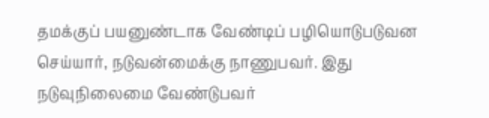தமக்குப் பயனுண்டாக வேண்டிப் பழியொடுபடுவன செய்யார், நடுவன்மைக்கு நாணுபவர். இது
நடுவுநிலைமை வேண்டுபவர்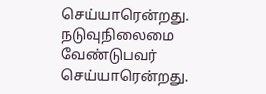செய்யாரென்றது.
நடுவுநிலைமை வேண்டுபவர் செய்யாரென்றது.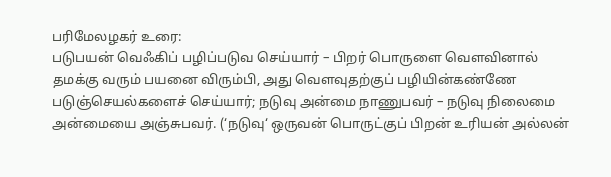பரிமேலழகர் உரை:
படுபயன் வெஃகிப் பழிப்படுவ செய்யார் – பிறர் பொருளை வௌவினால் தமக்கு வரும் பயனை விரும்பி, அது வௌவுதற்குப் பழியின்கண்ணே படுஞ்செயல்களைச் செய்யார்; நடுவு அன்மை நாணுபவர் – நடுவு நிலைமை அன்மையை அஞ்சுபவர். (‘நடுவு‘ ஒருவன் பொருட்குப் பிறன் உரியன் அல்லன்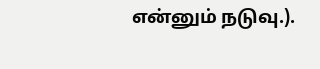என்னும் நடுவு.).